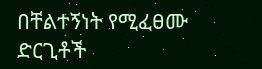በቸልተኝነት የሚፈፀሙ ድርጊቶች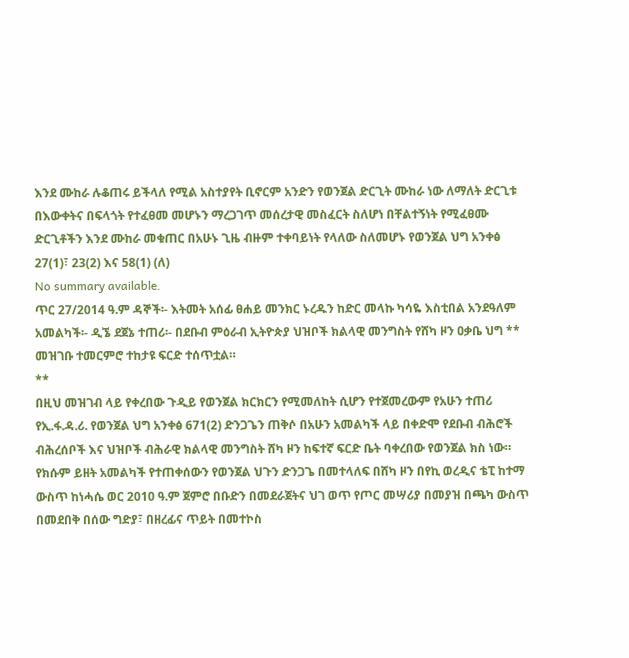እንደ ሙከራ ሉቆጠሩ ይችላለ የሚል አስተያየት ቢኖርም አንድን የወንጀል ድርጊት ሙከራ ነው ለማለት ድርጊቱ በእውቀትና በፍላጎት የተፈፀመ መሆኑን ማረጋገጥ መሰረታዊ መስፈርት ስለሆነ በቸልተኝነት የሚፈፀሙ ድርጊቶችን እንደ ሙከራ መቁጠር በአሁኑ ጊዜ ብዙም ተቀባይነት የላለው ስለመሆኑ የወንጀል ህግ አንቀፅ 27(1)፣ 23(2) እና 58(1) (ለ)
No summary available.
ጥር 27/2014 ዓ.ም ዳኞች፡- እትመት አሰፊ ፀሐይ መንክር ኑረዱን ከድር መላኩ ካሳዬ እስቲበል አንደዓለም አመልካች፡- ዲኜ ደጀኔ ተጠሪ፡- በደቡብ ምዕራብ ኢትዮጵያ ህዝቦች ክልላዊ መንግስት የሸካ ዞን ዐቃቤ ህግ **
መዝገቡ ተመርምሮ ተከታዩ ፍርድ ተሰጥቷል።
**
በዚህ መዝገብ ላይ የቀረበው ጉዲይ የወንጀል ክርክርን የሚመለከት ሲሆን የተጀመረውም የአሁን ተጠሪ የኢ.ፋ.ዳ.ሪ. የወንጀል ህግ አንቀፅ 671(2) ድንጋጌን ጠቅሶ በአሁን አመልካች ላይ በቀድሞ የደቡብ ብሕሮች ብሕረሰቦች እና ህዝቦች ብሕራዊ ክልላዊ መንግስት ሸካ ዞን ከፍተኛ ፍርድ ቤት ባቀረበው የወንጀል ክስ ነው። የክሱም ይዘት አመልካች የተጠቀሰውን የወንጀል ህጉን ድንጋጌ በመተላለፍ በሸካ ዞን በየኪ ወረዲና ቴፒ ከተማ ውስጥ ከነሓሴ ወር 2010 ዓ.ም ጀምሮ በቡድን በመደራጀትና ህገ ወጥ የጦር መሣሪያ በመያዝ በጫካ ውስጥ በመደበቅ በሰው ግድያ፣ በዘረፊና ጥይት በመተኮስ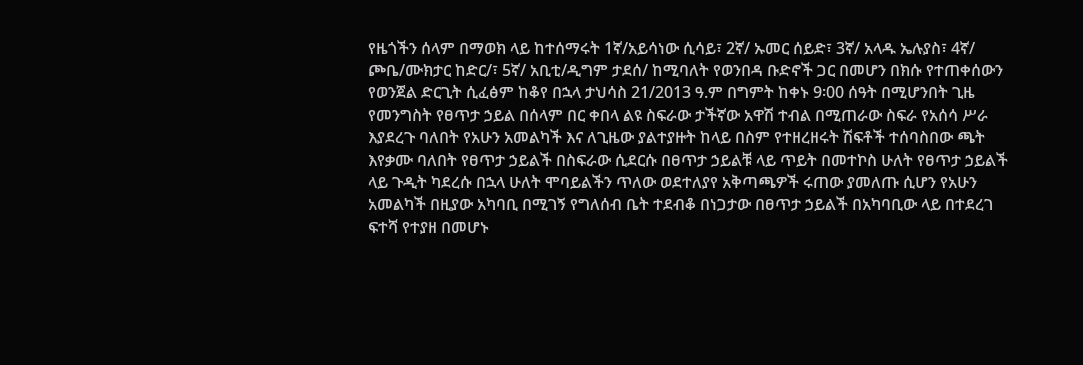የዜጎችን ሰላም በማወክ ላይ ከተሰማሩት 1ኛ/አይሳነው ሲሳይ፣ 2ኛ/ ኡመር ሰይድ፣ 3ኛ/ አላዱ ኤሉያስ፣ 4ኛ/ ጮቤ/ሙክታር ከድር/፣ 5ኛ/ አቢቲ/ዲግም ታደሰ/ ከሚባለት የወንበዳ ቡድኖች ጋር በመሆን በክሱ የተጠቀሰውን የወንጀል ድርጊት ሲፈፅም ከቆየ በኋላ ታህሳስ 21/2013 ዓ.ም በግምት ከቀኑ 9፡00 ሰዓት በሚሆንበት ጊዜ የመንግስት የፀጥታ ኃይል በሰላም በር ቀበላ ልዩ ስፍራው ታችኛው አዋሽ ተብል በሚጠራው ስፍራ የአሰሳ ሥራ እያደረጉ ባለበት የአሁን አመልካች እና ለጊዜው ያልተያዙት ከላይ በስም የተዘረዘሩት ሽፍቶች ተሰባስበው ጫት እየቃሙ ባለበት የፀጥታ ኃይልች በስፍራው ሲደርሱ በፀጥታ ኃይልቹ ላይ ጥይት በመተኮስ ሁለት የፀጥታ ኃይልች ላይ ጉዲት ካደረሱ በኋላ ሁለት ሞባይልችን ጥለው ወደተለያየ አቅጣጫዎች ሩጠው ያመለጡ ሲሆን የአሁን አመልካች በዚያው አካባቢ በሚገኝ የግለሰብ ቤት ተደብቆ በነጋታው በፀጥታ ኃይልች በአካባቢው ላይ በተደረገ ፍተሻ የተያዘ በመሆኑ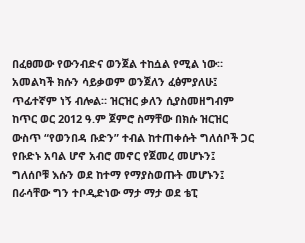በፈፀመው የውንብድና ወንጀል ተከሷል የሚል ነው።
አመልካች ክሱን ሳይቃወም ወንጀለን ፈፅምያለሁ፤ ጥፊተኛም ነኝ ብሎል። ዝርዝር ቃለን ሲያስመዘግብም ከጥር ወር 2012 ዓ.ም ጀምሮ ስማቸው በክሱ ዝርዝር ውስጥ “የወንበዳ ቡድን” ተብል ከተጠቀሱት ግለሰቦች ጋር የቡድኑ አባል ሆኖ አብሮ መኖር የጀመረ መሆኑን፤ ግለሰቦቹ እሱን ወደ ከተማ የማያስወጡት መሆኑን፤ በራሳቸው ግን ተቦዲድነው ማታ ማታ ወደ ቴፒ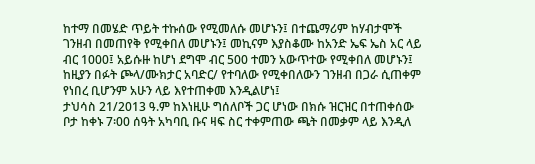ከተማ በመሄድ ጥይት ተኩሰው የሚመለሱ መሆኑን፤ በተጨማሪም ከሃብታሞች ገንዘብ በመጠየቅ የሚቀበለ መሆኑን፤ መኪናም እያስቆሙ ከአንድ ኤፍ ኤስ አር ላይ ብር 1000፤ አይሱዙ ከሆነ ደግሞ ብር 500 ተመን አውጥተው የሚቀበለ መሆኑን፤ ከዚያን በፉት ጮላ/ሙክታር አባድር/ የተባለው የሚቀበለውን ገንዘብ በጋራ ሲጠቀም የነበረ ቢሆንም አሁን ላይ እየተጠቀመ እንዲልሆነ፤
ታህሳስ 21/2013 ዓ.ም ከእነዚሁ ግሰለቦች ጋር ሆነው በክሱ ዝርዝር በተጠቀሰው ቦታ ከቀኑ 7፡00 ሰዓት አካባቢ ቡና ዛፍ ስር ተቀምጠው ጫት በመቃም ላይ እንዲለ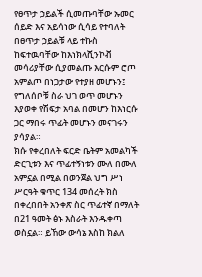የፀጥታ ኃይልች ሲመጡባቸው ኡመር ሰይድ እና አይሳነው ሲሳይ የተባለት በፀጥታ ኃይልቹ ላይ ተኩስ ከፍተዉባቸው ከእነክላሺንኮቭ መሳሪያቸው ሲያመልጡ እርሱም ሮጦ አምልጦ በነጋታው የተያዘ መሆኑን፤
የግለሰቦቹ ስራ ህገ ወጥ መሆኑን እያወቀ የሽፍታ አባል በመሆን ከእነርሱ ጋር ማበሩ ጥፊት መሆኑን መናገሩን ያሳያል።
ክሱ የቀረበለት ፍርድ ቤትም አመልካች ድርጊቱን እና ጥፊተኝነቱን ሙለ በሙለ አምኗል በሚል በወንጀል ህግ ሥነ ሥርዓት ቁጥር 134 መሰረት ክስ በቀረበበት አንቀጽ ስር ጥፊተኛ በማለት በ21 ዓመት ፅኑ እስራት እንዱቀጣ ወስኗል። ይኸው ውሳኔ እስከ ክልለ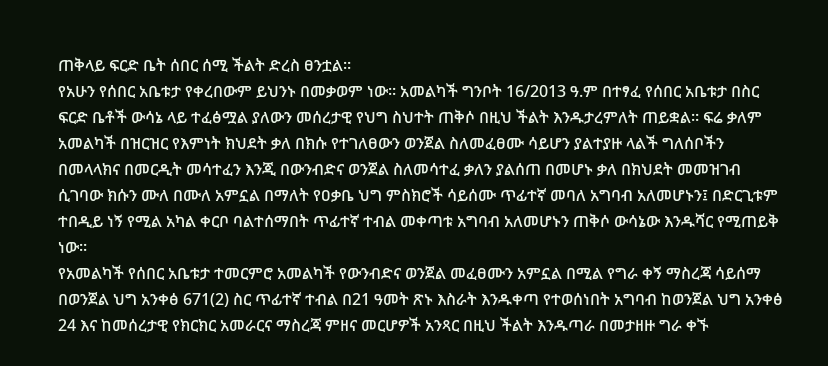ጠቅላይ ፍርድ ቤት ሰበር ሰሚ ችልት ድረስ ፀንቷል።
የአሁን የሰበር አቤቱታ የቀረበውም ይህንኑ በመቃወም ነው። አመልካች ግንቦት 16/2013 ዓ.ም በተፃፈ የሰበር አቤቱታ በስር ፍርድ ቤቶች ውሳኔ ላይ ተፈፅሟል ያለውን መሰረታዊ የህግ ስህተት ጠቅሶ በዚህ ችልት እንዱታረምለት ጠይቋል። ፍሬ ቃለም አመልካች በዝርዝር የእምነት ክህደት ቃለ በክሱ የተገለፀውን ወንጀል ስለመፈፀሙ ሳይሆን ያልተያዙ ላልች ግለሰቦችን በመላላክና በመርዲት መሳተፈን እንጂ በውንብድና ወንጀል ስለመሳተፈ ቃለን ያልሰጠ በመሆኑ ቃለ በክህደት መመዝገብ ሲገባው ክሱን ሙለ በሙለ አምኗል በማለት የዐቃቤ ህግ ምስክሮች ሳይሰሙ ጥፊተኛ መባለ አግባብ አለመሆኑን፤ በድርጊቱም ተበዲይ ነኝ የሚል አካል ቀርቦ ባልተሰማበት ጥፊተኛ ተብል መቀጣቱ አግባብ አለመሆኑን ጠቅሶ ውሳኔው እንዱሻር የሚጠይቅ ነው።
የአመልካች የሰበር አቤቱታ ተመርምሮ አመልካች የውንብድና ወንጀል መፈፀሙን አምኗል በሚል የግራ ቀኝ ማስረጃ ሳይሰማ በወንጀል ህግ አንቀፅ 671(2) ስር ጥፊተኛ ተብል በ21 ዓመት ጽኑ እስራት እንዱቀጣ የተወሰነበት አግባብ ከወንጀል ህግ አንቀፅ 24 እና ከመሰረታዊ የክርክር አመራርና ማስረጃ ምዘና መርሆዎች አንጻር በዚህ ችልት እንዱጣራ በመታዘዙ ግራ ቀኙ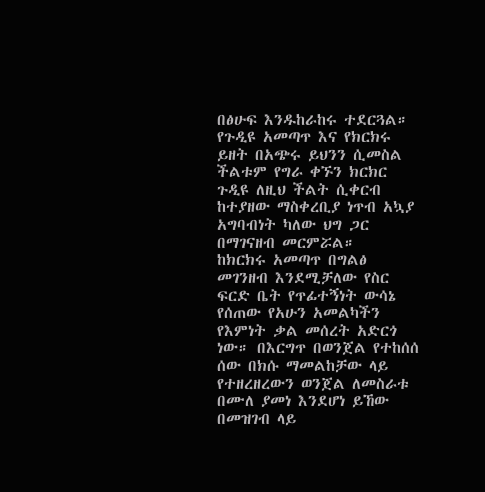በፅሁፍ እንዱከራከሩ ተደርጓል።
የጉዲዩ አመጣጥ እና የክርክሩ ይዘት በአጭሩ ይህንን ሲመስል ችልቱም የግራ ቀኙን ክርክር ጉዲዩ ለዚህ ችልት ሲቀርብ ከተያዘው ማስቀረቢያ ነጥብ አኳያ አግባብነት ካለው ህግ ጋር በማገናዘብ መርምሯል።
ከክርክሩ አመጣጥ በግልፅ መገንዘብ እንደሚቻለው የስር ፍርድ ቤት የጥፊተኝነት ውሳኔ የሰጠው የአሁን አመልካችን የእምነት ቃል መሰረት አድርጎ ነው። በእርግጥ በወንጀል የተከሰሰ ሰው በክሱ ማመልከቻው ላይ የተዘረዘረውን ወንጀል ለመስራቱ በሙለ ያመነ እንደሆነ ይኸው በመዝገብ ላይ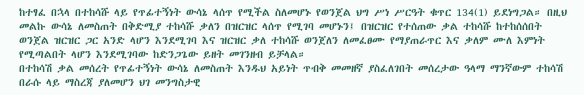ከተፃፈ በኋላ በተከሳሹ ላይ የጥፊተኝነት ውሳኔ ላሰጥ የሚችል ስለመሆኑ የወንጀል ህግ ሥነ ሥርዓት ቁጥር 134(1) ይደነግጋል። በዚህ መልኩ ውሳኔ ለመስጠት በቅድሚያ ተከሳሹ ቃለን በዝርዝር ላሰጥ የሚገባ መሆኑን፤ በዝርዝር የተሰጠው ቃል ተከሳሹ ከተከሰሰበት ወንጀል ዝርዝር ጋር አንድ ላሆን እንደሚገባ እና ዝርዝር ቃለ ተከሳሹ ወንጀለን ለመፈፀሙ የማያጠራጥር እና ቃለም ሙለ እምነት የሚጣልበት ላሆን እንደሚገባው ከድንጋጌው ይዘት መገንዘብ ይቻላል።
በተከሳሽ ቃል መሰረት የጥፊተኝነት ውሳኔ ለመስጠት እንዱህ አይነት ጥብቅ መመዘኛ ያስፈለገበት መሰረታው ዓላማ ማንኛውም ተከሳሽ በራሱ ላይ ማስረጃ ያለመሆን ህገ መንግስታዊ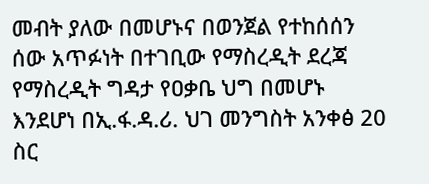መብት ያለው በመሆኑና በወንጀል የተከሰሰን ሰው አጥፉነት በተገቢው የማስረዲት ደረጃ የማስረዲት ግዳታ የዐቃቤ ህግ በመሆኑ እንደሆነ በኢ.ፋ.ዳ.ሪ. ህገ መንግስት አንቀፅ 20 ስር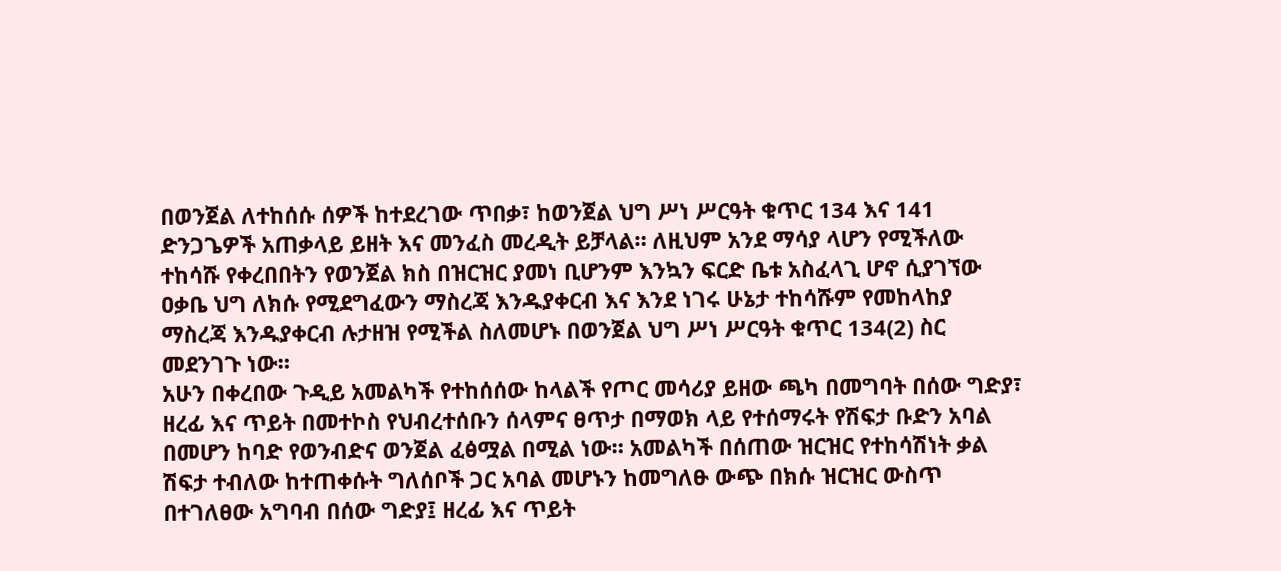በወንጀል ለተከሰሱ ሰዎች ከተደረገው ጥበቃ፣ ከወንጀል ህግ ሥነ ሥርዓት ቁጥር 134 እና 141 ድንጋጌዎች አጠቃላይ ይዘት እና መንፈስ መረዲት ይቻላል። ለዚህም አንደ ማሳያ ላሆን የሚችለው ተከሳሹ የቀረበበትን የወንጀል ክስ በዝርዝር ያመነ ቢሆንም እንኳን ፍርድ ቤቱ አስፈላጊ ሆኖ ሲያገኘው ዐቃቤ ህግ ለክሱ የሚደግፈውን ማስረጃ እንዱያቀርብ እና እንደ ነገሩ ሁኔታ ተከሳሹም የመከላከያ ማስረጃ እንዱያቀርብ ሉታዘዝ የሚችል ስለመሆኑ በወንጀል ህግ ሥነ ሥርዓት ቁጥር 134(2) ስር መደንገጉ ነው።
አሁን በቀረበው ጉዲይ አመልካች የተከሰሰው ከላልች የጦር መሳሪያ ይዘው ጫካ በመግባት በሰው ግድያ፣ ዘረፊ እና ጥይት በመተኮስ የህብረተሰቡን ሰላምና ፀጥታ በማወክ ላይ የተሰማሩት የሽፍታ ቡድን አባል በመሆን ከባድ የወንብድና ወንጀል ፈፅሟል በሚል ነው። አመልካች በሰጠው ዝርዝር የተከሳሽነት ቃል ሽፍታ ተብለው ከተጠቀሱት ግለሰቦች ጋር አባል መሆኑን ከመግለፁ ውጭ በክሱ ዝርዝር ውስጥ በተገለፀው አግባብ በሰው ግድያ፤ ዘረፊ እና ጥይት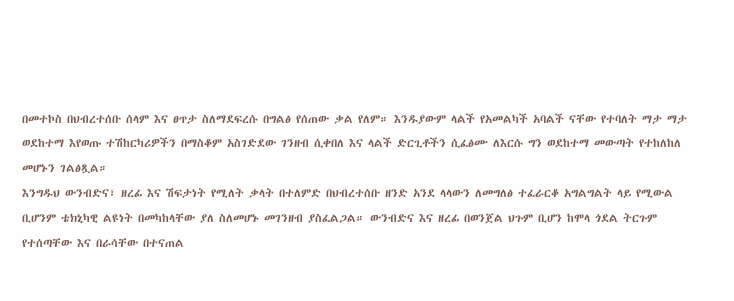በመተኮስ በህብረተሰቡ ሰላም እና ፀጥታ ስለማደፍረሱ በግልፅ የሰጠው ቃል የለም። እንዱያውም ላልች የአመልካች አባልች ናቸው የተባለት ማታ ማታ ወደከተማ እየወጡ ተሽከርካሪዎችን በማስቆም አስገድደው ገንዘብ ሲቀበለ እና ላልች ድርጊቶችን ሲፈፅሙ ለእርሱ ግን ወደከተማ መውጣት የተከለከለ መሆኑን ገልፅጿል።
እንግዱህ ውንብድና፣ ዘረፊ እና ሽፍታነት የሚለት ቃላት በተለምድ በህብረተሰቡ ዘንድ አንደ ላላውን ለመግለፅ ተፈራርቆ አግልግልት ላይ የሚውል ቢሆንም ቴክኒካዊ ልዩነት በመካከላቸው ያለ ስለመሆኑ መገንዘብ ያስፈልጋል። ውንብድና እና ዘረፊ በወንጀል ህጉም ቢሆን ከሞላ ጎደል ትርጉም የተሰጣቸው እና በራሳቸው በተናጠል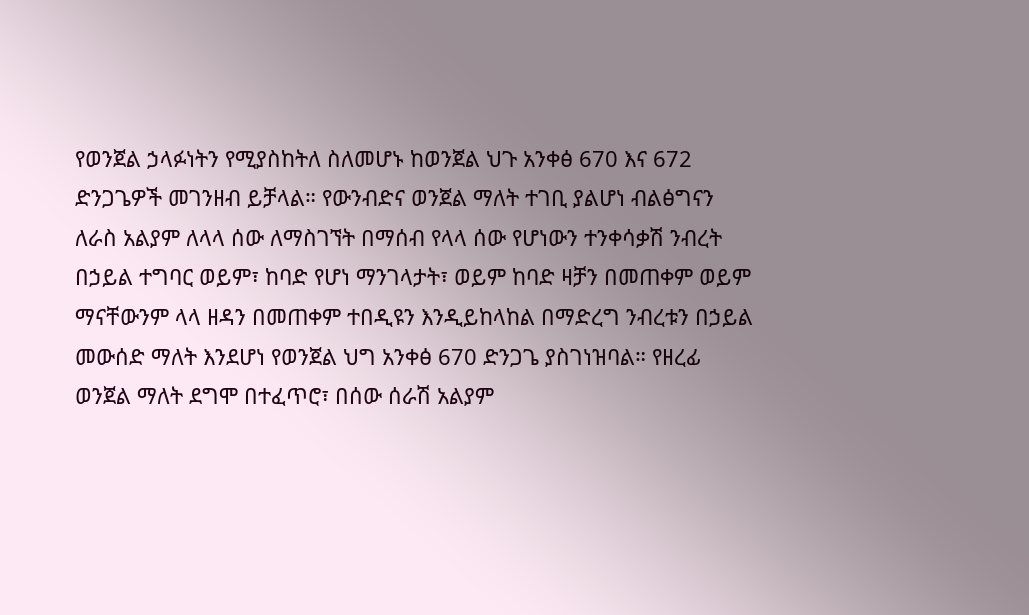የወንጀል ኃላፉነትን የሚያስከትለ ስለመሆኑ ከወንጀል ህጉ አንቀፅ 670 እና 672 ድንጋጌዎች መገንዘብ ይቻላል። የውንብድና ወንጀል ማለት ተገቢ ያልሆነ ብልፅግናን ለራስ አልያም ለላላ ሰው ለማስገኘት በማሰብ የላላ ሰው የሆነውን ተንቀሳቃሽ ንብረት በኃይል ተግባር ወይም፣ ከባድ የሆነ ማንገላታት፣ ወይም ከባድ ዛቻን በመጠቀም ወይም ማናቸውንም ላላ ዘዳን በመጠቀም ተበዲዩን እንዲይከላከል በማድረግ ንብረቱን በኃይል መውሰድ ማለት እንደሆነ የወንጀል ህግ አንቀፅ 670 ድንጋጌ ያስገነዝባል። የዘረፊ ወንጀል ማለት ደግሞ በተፈጥሮ፣ በሰው ሰራሽ አልያም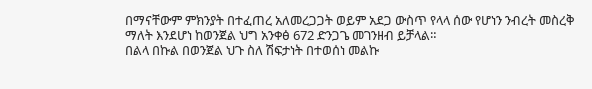በማናቸውም ምክንያት በተፈጠረ አለመረጋጋት ወይም አደጋ ውስጥ የላላ ሰው የሆነን ንብረት መስረቅ ማለት እንደሆነ ከወንጀል ህግ አንቀፅ 672 ድንጋጌ መገንዘብ ይቻላል።
በልላ በኩል በወንጀል ህጉ ስለ ሽፍታነት በተወሰነ መልኩ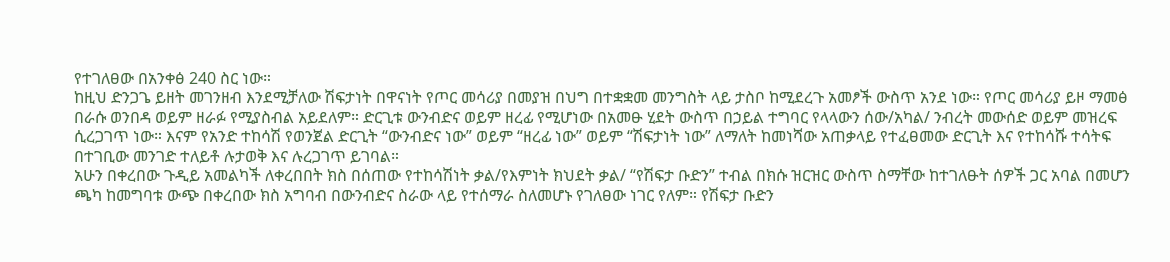የተገለፀው በአንቀፅ 240 ስር ነው።
ከዚህ ድንጋጌ ይዘት መገንዘብ እንደሚቻለው ሽፍታነት በዋናነት የጦር መሳሪያ በመያዝ በህግ በተቋቋመ መንግስት ላይ ታስቦ ከሚደረጉ አመፆች ውስጥ አንደ ነው። የጦር መሳሪያ ይዞ ማመፅ በራሱ ወንበዳ ወይም ዘራፉ የሚያስብል አይደለም። ድርጊቱ ውንብድና ወይም ዘረፊ የሚሆነው በአመፁ ሂደት ውስጥ በኃይል ተግባር የላላውን ሰው/አካል/ ንብረት መውሰድ ወይም መዝረፍ ሲረጋገጥ ነው። እናም የአንድ ተከሳሽ የወንጀል ድርጊት “ውንብድና ነው” ወይም “ዘረፊ ነው” ወይም “ሽፍታነት ነው” ለማለት ከመነሻው አጠቃላይ የተፈፀመው ድርጊት እና የተከሳሹ ተሳትፍ በተገቢው መንገድ ተለይቶ ሉታወቅ እና ሉረጋገጥ ይገባል።
አሁን በቀረበው ጉዲይ አመልካች ለቀረበበት ክስ በሰጠው የተከሳሽነት ቃል/የእምነት ክህደት ቃል/ “የሽፍታ ቡድን” ተብል በክሱ ዝርዝር ውስጥ ስማቸው ከተገለፁት ሰዎች ጋር አባል በመሆን ጫካ ከመግባቱ ውጭ በቀረበው ክስ አግባብ በውንብድና ስራው ላይ የተሰማራ ስለመሆኑ የገለፀው ነገር የለም። የሽፍታ ቡድን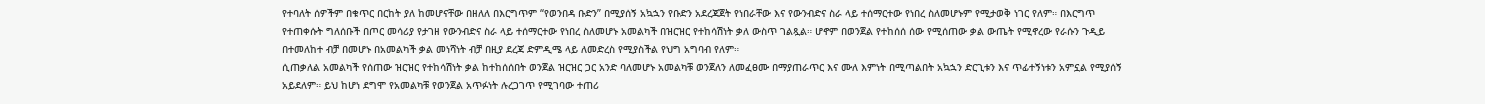የተባለት ሰዎችም በቁጥር በርከት ያለ ከመሆናቸው በዘለለ በእርግጥም “የወንበዳ ቡድን” በሚያሰኝ አኳኋን የቡድን አደረጃጀት የነበራቸው እና የውንብድና ስራ ላይ ተሰማርተው የነበረ ስለመሆኑም የሚታወቅ ነገር የለም። በእርግጥ የተጠቀሱት ግለሰቡች በጦር መሳሪያ የታገዘ የውንብድና ስራ ላይ ተሰማርተው የነበረ ስለመሆኑ አመልካች በዝርዝር የተከሳሽነት ቃለ ውስጥ ገልጿል። ሆኖም በወንጀል የተከሰሰ ሰው የሚሰጠው ቃል ውጤት የሚኖረው የራሱን ጉዲይ በተመለከተ ብቻ በመሆኑ በአመልካች ቃል መነሻነት ብቻ በዚያ ደረጃ ድምዲሜ ላይ ለመድረስ የሚያስችል የህግ አግባብ የለም።
ሲጠቃለል አመልካች የሰጠው ዝርዝር የተከሳሽነት ቃል ከተከሰሰበት ወንጀል ዝርዝር ጋር አንድ ባለመሆኑ አመልካቹ ወንጀለን ለመፈፀሙ በማያጠራጥር እና ሙለ እምነት በሚጣልበት አኳኋን ድርጊቱን እና ጥፊተኝነቱን አምኗል የሚያሰኝ አይደለም። ይህ ከሆነ ደግሞ የአመልካቹ የወንጀል አጥፉነት ሉረጋገጥ የሚገባው ተጠሪ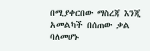በሚያቀርበው ማስረጃ እንጂ አመልካች በሰጠው ቃል ባለመሆኑ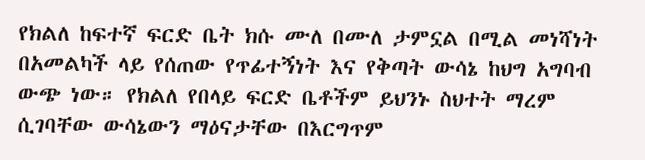የክልለ ከፍተኛ ፍርድ ቤት ክሱ ሙለ በሙለ ታምኗል በሚል መነሻነት በአመልካች ላይ የሰጠው የጥፊተኝነት እና የቅጣት ውሳኔ ከህግ አግባብ ውጭ ነው። የክልለ የበላይ ፍርድ ቤቶችም ይህንኑ ስህተት ማረም ሲገባቸው ውሳኔውን ማዕናታቸው በእርግጥም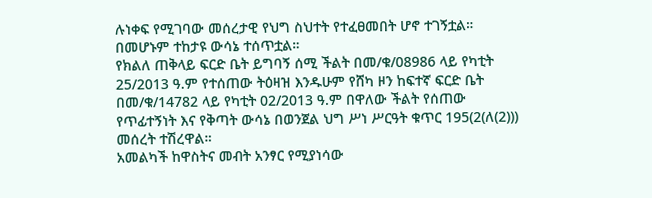ሉነቀፍ የሚገባው መሰረታዊ የህግ ስህተት የተፈፀመበት ሆኖ ተገኝቷል። በመሆኑም ተከታዩ ውሳኔ ተሰጥቷል።
የክልለ ጠቅላይ ፍርድ ቤት ይግባኝ ሰሚ ችልት በመ/ቁ/08986 ላይ የካቲት 25/2013 ዓ.ም የተሰጠው ትዕዛዝ እንዱሁም የሸካ ዞን ከፍተኛ ፍርድ ቤት በመ/ቁ/14782 ላይ የካቲት 02/2013 ዓ.ም በዋለው ችልት የሰጠው የጥፊተኝነት እና የቅጣት ውሳኔ በወንጀል ህግ ሥነ ሥርዓት ቁጥር 195(2(ለ(2))) መሰረት ተሽረዋል።
አመልካች ከዋስትና መብት አንፃር የሚያነሳው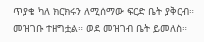ጥያቄ ካለ ክርክሩን ለሚሰማው ፍርድ ቤት ያቅርብ።
መዝገቡ ተዘግቷል። ወደ መዝገብ ቤት ይመለስ።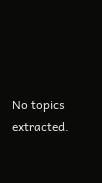No topics extracted.